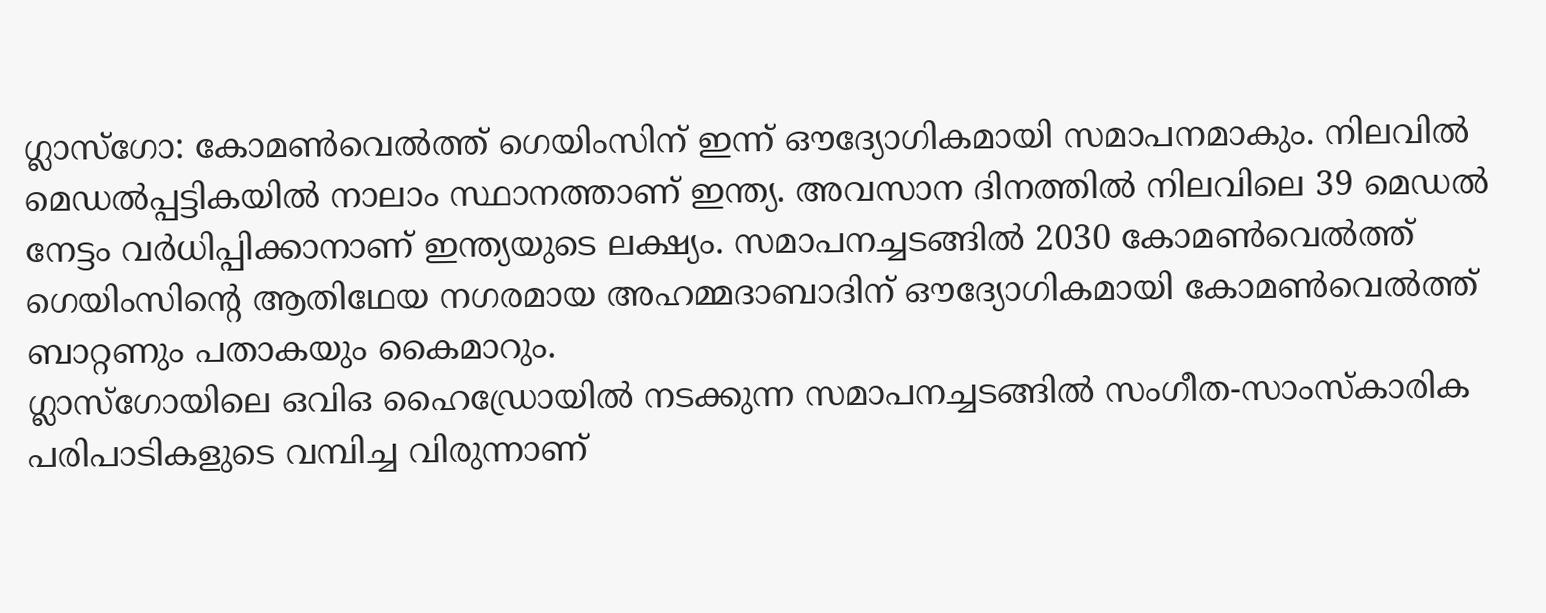ഗ്ലാസ്ഗോ: കോമൺവെൽത്ത് ഗെയിംസിന് ഇന്ന് ഔദ്യോഗികമായി സമാപനമാകും. നിലവിൽ മെഡൽപ്പട്ടികയിൽ നാലാം സ്ഥാനത്താണ് ഇന്ത്യ. അവസാന ദിനത്തിൽ നിലവിലെ 39 മെഡൽ നേട്ടം വർധിപ്പിക്കാനാണ് ഇന്ത്യയുടെ ലക്ഷ്യം. സമാപനച്ചടങ്ങിൽ 2030 കോമൺവെൽത്ത് ഗെയിംസിന്റെ ആതിഥേയ നഗരമായ അഹമ്മദാബാദിന് ഔദ്യോഗികമായി കോമൺവെൽത്ത് ബാറ്റണും പതാകയും കൈമാറും.
ഗ്ലാസ്ഗോയിലെ ഒവിഒ ഹൈഡ്രോയിൽ നടക്കുന്ന സമാപനച്ചടങ്ങിൽ സംഗീത-സാംസ്കാരിക പരിപാടികളുടെ വമ്പിച്ച വിരുന്നാണ്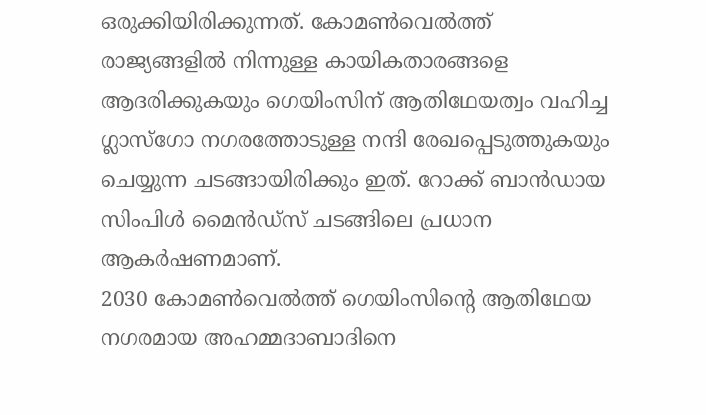ഒരുക്കിയിരിക്കുന്നത്. കോമൺവെൽത്ത് രാജ്യങ്ങളിൽ നിന്നുള്ള കായികതാരങ്ങളെ ആദരിക്കുകയും ഗെയിംസിന് ആതിഥേയത്വം വഹിച്ച ഗ്ലാസ്ഗോ നഗരത്തോടുള്ള നന്ദി രേഖപ്പെടുത്തുകയും ചെയ്യുന്ന ചടങ്ങായിരിക്കും ഇത്. റോക്ക് ബാൻഡായ സിംപിൾ മൈൻഡ്സ് ചടങ്ങിലെ പ്രധാന ആകർഷണമാണ്.
2030 കോമൺവെൽത്ത് ഗെയിംസിന്റെ ആതിഥേയ നഗരമായ അഹമ്മദാബാദിനെ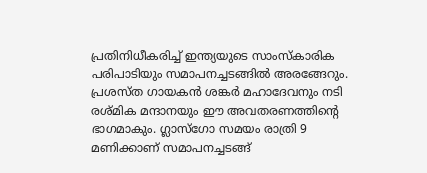പ്രതിനിധീകരിച്ച് ഇന്ത്യയുടെ സാംസ്കാരിക പരിപാടിയും സമാപനച്ചടങ്ങിൽ അരങ്ങേറും. പ്രശസ്ത ഗായകൻ ശങ്കർ മഹാദേവനും നടി രശ്മിക മന്ദാനയും ഈ അവതരണത്തിന്റെ ഭാഗമാകും. ഗ്ലാസ്ഗോ സമയം രാത്രി 9 മണിക്കാണ് സമാപനച്ചടങ്ങ്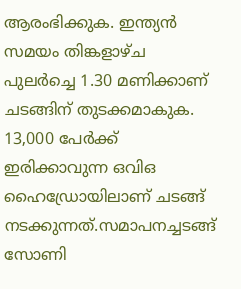ആരംഭിക്കുക. ഇന്ത്യൻ സമയം തിങ്കളാഴ്ച പുലർച്ചെ 1.30 മണിക്കാണ് ചടങ്ങിന് തുടക്കമാകുക. 13,000 പേർക്ക് ഇരിക്കാവുന്ന ഒവിഒ ഹൈഡ്രോയിലാണ് ചടങ്ങ് നടക്കുന്നത്.സമാപനച്ചടങ്ങ് സോണി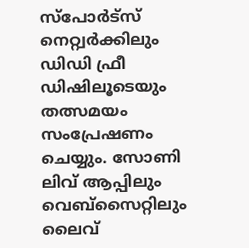സ്പോർട്സ് നെറ്റ്വർക്കിലും ഡിഡി ഫ്രീ ഡിഷിലൂടെയും തത്സമയം സംപ്രേഷണം ചെയ്യും. സോണി ലിവ് ആപ്പിലും വെബ്സൈറ്റിലും ലൈവ്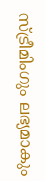സ്ട്രീമിംഗും ലഭ്യമാകും